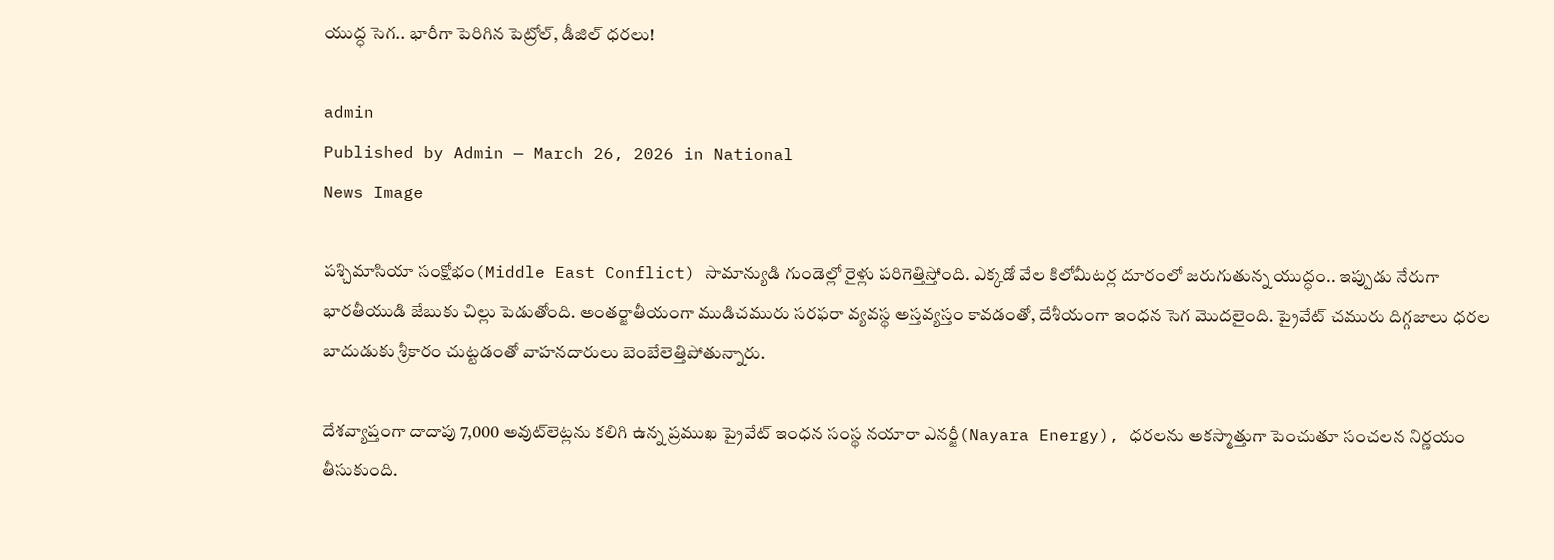యుద్ధ సెగ.. భారీగా పెరిగిన పెట్రోల్‌, డీజిల్ ధ‌ర‌లు!

admin
Published by Admin — March 26, 2026 in National
News Image

పశ్చిమాసియా సంక్షోభం(Middle East Conflict) సామాన్యుడి గుండెల్లో రైళ్లు పరిగెత్తిస్తోంది. ఎక్కడో వేల కిలోమీటర్ల దూరంలో జరుగుతున్న యుద్ధం.. ఇప్పుడు నేరుగా భారతీయుడి జేబుకు చిల్లు పెడుతోంది. అంతర్జాతీయంగా ముడిచమురు సరఫరా వ్యవస్థ అస్తవ్యస్తం కావడంతో, దేశీయంగా ఇంధన సెగ మొదలైంది. ప్రైవేట్ చమురు దిగ్గజాలు ధరల బాదుడుకు శ్రీకారం చుట్టడంతో వాహనదారులు బెంబేలెత్తిపోతున్నారు.

దేశవ్యాప్తంగా దాదాపు 7,000 అవుట్‌లెట్లను కలిగి ఉన్న ప్రముఖ ప్రైవేట్ ఇంధన సంస్థ నయారా ఎనర్జీ(Nayara Energy), ధరలను అకస్మాత్తుగా పెంచుతూ సంచలన నిర్ణయం తీసుకుంది.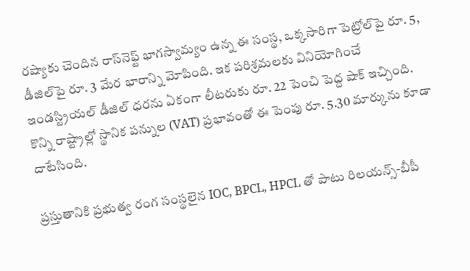రష్యాకు చెందిన రాస్‌నెఫ్ట్ భాగస్వామ్యం ఉన్న ఈ సంస్థ, ఒక్కసారిగా పెట్రోల్‌పై రూ. 5, డీజిల్‌పై రూ. 3 మేర భారాన్ని మోపింది. ఇక పరిశ్రమలకు వినియోగించే ఇండస్ట్రియల్ డీజిల్ ధరను ఏకంగా లీటరుకు రూ. 22 పెంచి పెద్ద షాక్ ఇచ్చింది. కొన్ని రాష్ట్రాల్లో స్థానిక పన్నుల (VAT) ప్రభావంతో ఈ పెంపు రూ. 5.30 మార్కును కూడా దాటేసింది.

ప్రస్తుతానికి ప్రభుత్వ రంగ సంస్థలైన IOC, BPCL, HPCL తో పాటు రిలయన్స్-బీపీ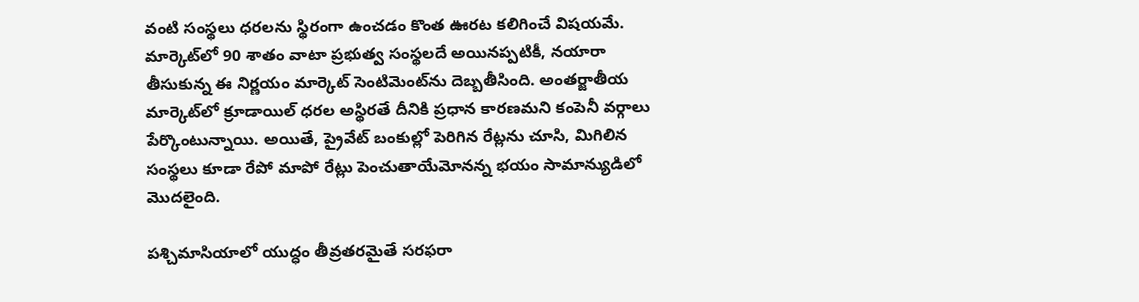వంటి సంస్థలు ధరలను స్థిరంగా ఉంచడం కొంత ఊరట కలిగించే విషయమే. మార్కెట్‌లో 90 శాతం వాటా ప్రభుత్వ సంస్థలదే అయినప్పటికీ, నయారా తీసుకున్న ఈ నిర్ణయం మార్కెట్ సెంటిమెంట్‌ను దెబ్బతీసింది. అంతర్జాతీయ మార్కెట్‌లో క్రూడాయిల్ ధరల అస్థిరతే దీనికి ప్రధాన కారణమని కంపెనీ వర్గాలు పేర్కొంటున్నాయి. అయితే, ప్రైవేట్ బంకుల్లో పెరిగిన రేట్లను చూసి, మిగిలిన సంస్థలు కూడా రేపో మాపో రేట్లు పెంచుతాయేమోనన్న భయం సామాన్యుడిలో మొదలైంది.

పశ్చిమాసియాలో యుద్ధం తీవ్రతరమైతే సరఫరా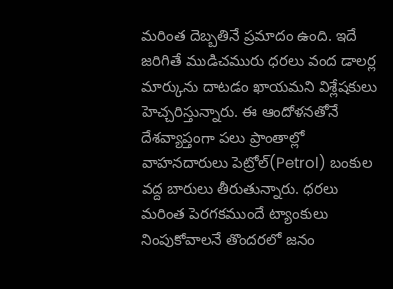మరింత దెబ్బతినే ప్రమాదం ఉంది. ఇదే జరిగితే ముడిచమురు ధరలు వంద డాలర్ల మార్కును దాటడం ఖాయమని విశ్లేషకులు హెచ్చరిస్తున్నారు. ఈ ఆందోళనతోనే దేశవ్యాప్తంగా పలు ప్రాంతాల్లో వాహనదారులు పెట్రోల్(Petrol) బంకుల వద్ద బారులు తీరుతున్నారు. ధరలు మరింత పెరగకముందే ట్యాంకులు నింపుకోవాలనే తొందరలో జనం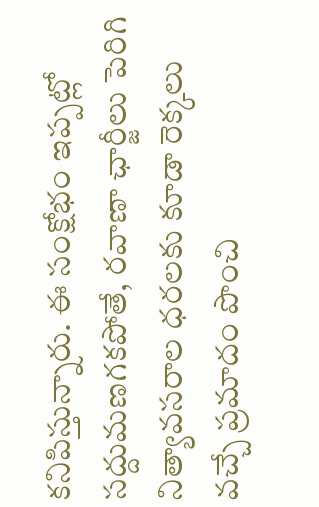కనిపిస్తున్నారు. ఈ సంక్షోభం ఇప్పట్లో సద్దుమణగకపోతే, రవాణా ఛార్జీలు పెరిగి నిత్యావసరాల ధరలకు కూడా రెక్కలు వచ్చే ప్రమాదం పొంచి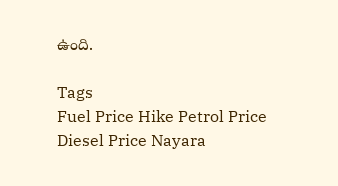ఉంది.

Tags
Fuel Price Hike Petrol Price Diesel Price Nayara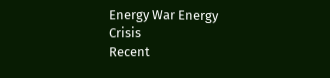Energy War Energy Crisis
Recent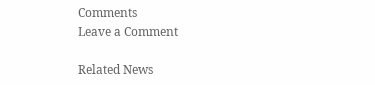Comments
Leave a Comment

Related News